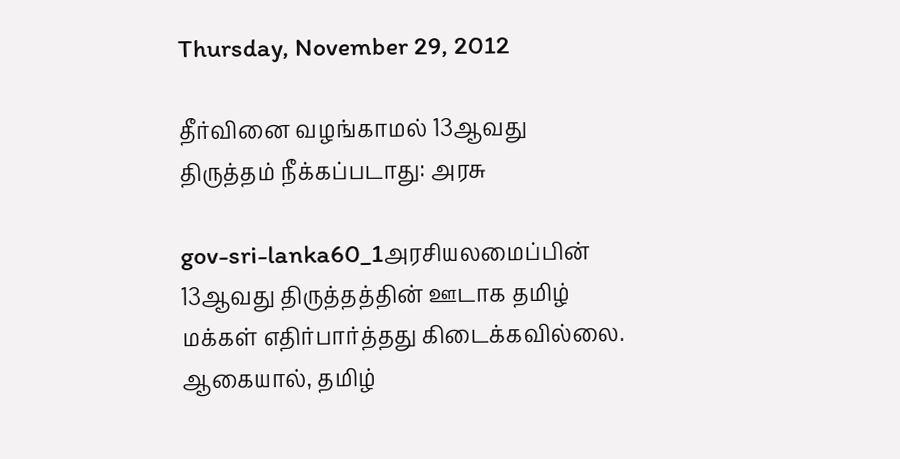Thursday, November 29, 2012

தீர்வினை வழங்காமல் 13ஆவது திருத்தம் நீக்கப்படாது: அரசு

gov-sri-lanka60_1அரசியலமைப்பின் 13ஆவது திருத்தத்தின் ஊடாக தமிழ் மக்கள் எதிர்பார்த்தது கிடைக்கவில்லை. ஆகையால், தமிழ்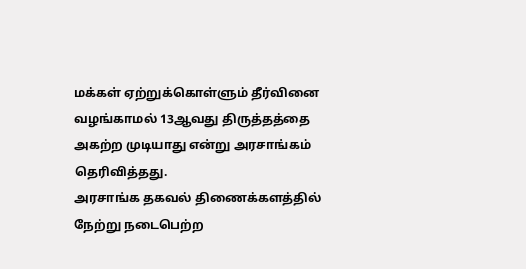மக்கள் ஏற்றுக்கொள்ளும் தீர்வினை வழங்காமல் 13ஆவது திருத்தத்தை அகற்ற முடியாது என்று அரசாங்கம் தெரிவித்தது.
அரசாங்க தகவல் திணைக்களத்தில் நேற்று நடைபெற்ற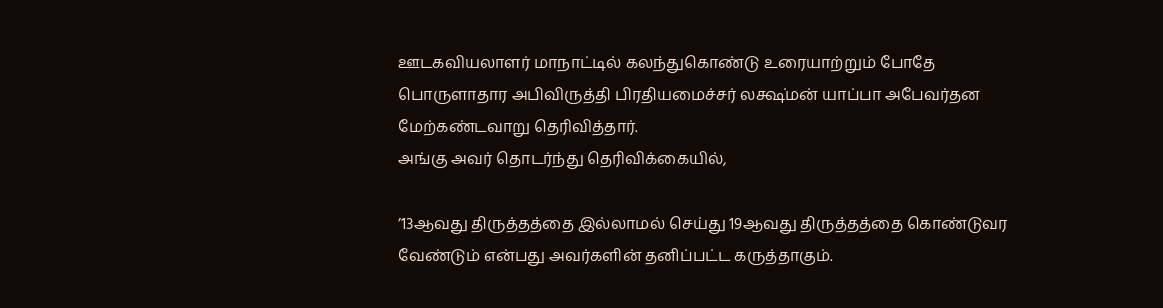ஊடகவியலாளர் மாநாட்டில் கலந்துகொண்டு உரையாற்றும் போதே பொருளாதார அபிவிருத்தி பிரதியமைச்சர் லக்ஷ்மன் யாப்பா அபேவர்தன மேற்கண்டவாறு தெரிவித்தார்.
அங்கு அவர் தொடர்ந்து தெரிவிக்கையில்,

’13ஆவது திருத்தத்தை இல்லாமல் செய்து 19ஆவது திருத்தத்தை கொண்டுவர வேண்டும் என்பது அவர்களின் தனிப்பட்ட கருத்தாகும்.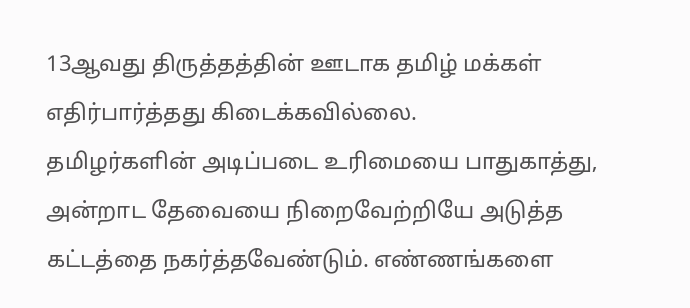13ஆவது திருத்தத்தின் ஊடாக தமிழ் மக்கள் எதிர்பார்த்தது கிடைக்கவில்லை.
தமிழர்களின் அடிப்படை உரிமையை பாதுகாத்து, அன்றாட தேவையை நிறைவேற்றியே அடுத்த கட்டத்தை நகர்த்தவேண்டும். எண்ணங்களை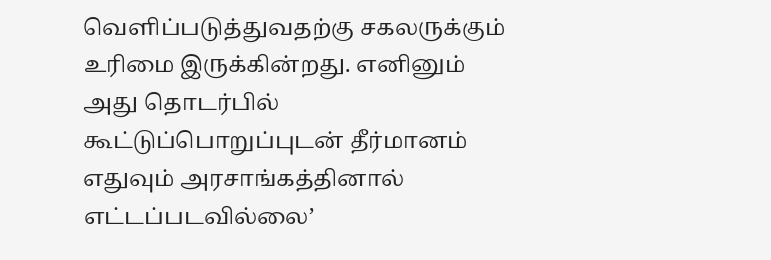வெளிப்படுத்துவதற்கு சகலருக்கும் உரிமை இருக்கின்றது. எனினும் அது தொடர்பில் கூட்டுப்பொறுப்புடன் தீர்மானம் எதுவும் அரசாங்கத்தினால் எட்டப்படவில்லை’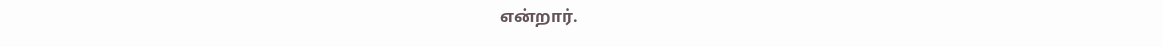என்றார்.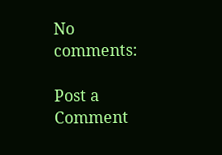No comments:

Post a Comment